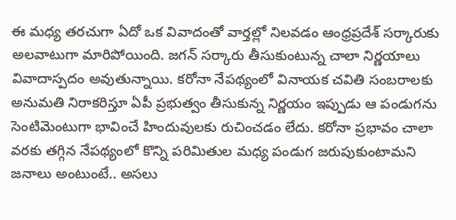ఈ మధ్య తరచుగా ఏదో ఒక వివాదంతో వార్తల్లో నిలవడం ఆంధ్రప్రదేశ్ సర్కారుకు అలవాటుగా మారిపోయింది. జగన్ సర్కారు తీసుకుంటున్న చాలా నిర్ణయాలు వివాదాస్పదం అవుతున్నాయి. కరోనా నేపథ్యంలో వినాయక చవితి సంబరాలకు అనుమతి నిరాకరిస్తూ ఏపీ ప్రభుత్వం తీసుకున్న నిర్ణయం ఇప్పుడు ఆ పండుగను సెంటిమెంటుగా భావించే హిందువులకు రుచించడం లేదు. కరోనా ప్రభావం చాలా వరకు తగ్గిన నేపథ్యంలో కొన్ని పరిమితుల మధ్య పండుగ జరుపుకుంటామని జనాలు అంటుంటే.. అసలు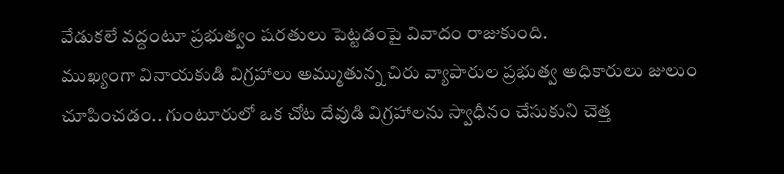వేడుకలే వద్దంటూ ప్రభుత్వం షరతులు పెట్టడంపై వివాదం రాజుకుంది.
ముఖ్యంగా వినాయకుడి విగ్రహాలు అమ్ముతున్న చిరు వ్యాపారుల ప్రభుత్వ అధికారులు జులుం చూపించడం.. గుంటూరులో ఒక చోట దేవుడి విగ్రహాలను స్వాధీనం చేసుకుని చెత్త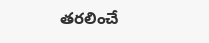తరలించే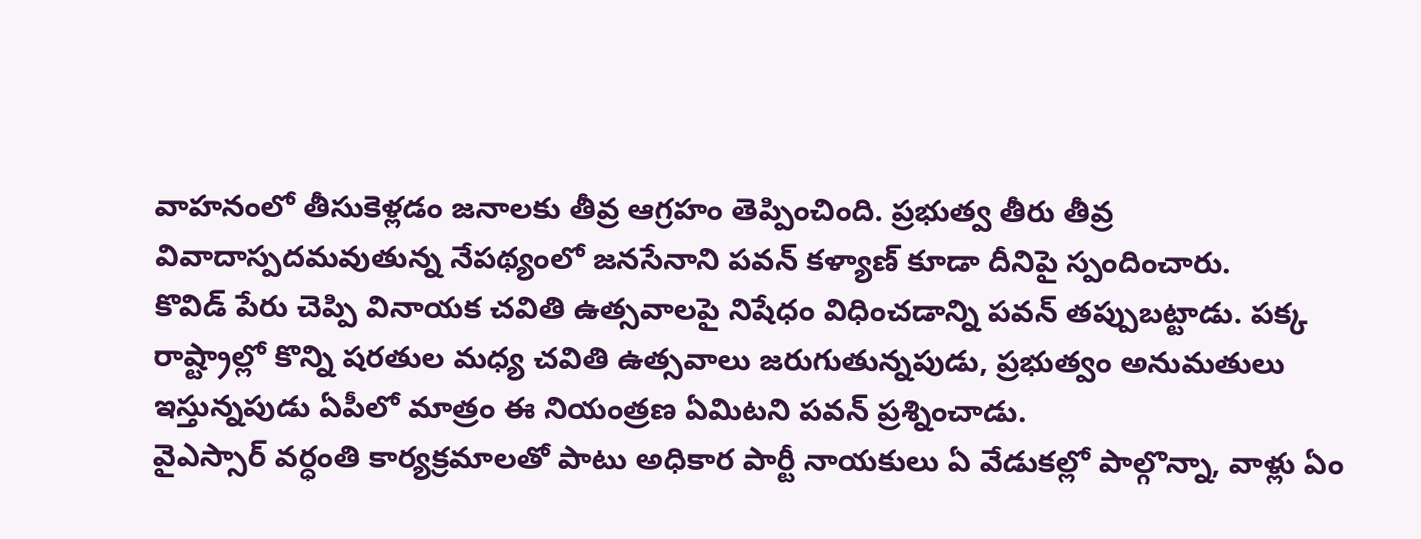వాహనంలో తీసుకెళ్లడం జనాలకు తీవ్ర ఆగ్రహం తెప్పించింది. ప్రభుత్వ తీరు తీవ్ర వివాదాస్పదమవుతున్న నేపథ్యంలో జనసేనాని పవన్ కళ్యాణ్ కూడా దీనిపై స్పందించారు.
కొవిడ్ పేరు చెప్పి వినాయక చవితి ఉత్సవాలపై నిషేధం విధించడాన్ని పవన్ తప్పుబట్టాడు. పక్క రాష్ట్రాల్లో కొన్ని షరతుల మధ్య చవితి ఉత్సవాలు జరుగుతున్నపుడు, ప్రభుత్వం అనుమతులు ఇస్తున్నపుడు ఏపీలో మాత్రం ఈ నియంత్రణ ఏమిటని పవన్ ప్రశ్నించాడు.
వైఎస్సార్ వర్ధంతి కార్యక్రమాలతో పాటు అధికార పార్టీ నాయకులు ఏ వేడుకల్లో పాల్గొన్నా, వాళ్లు ఏం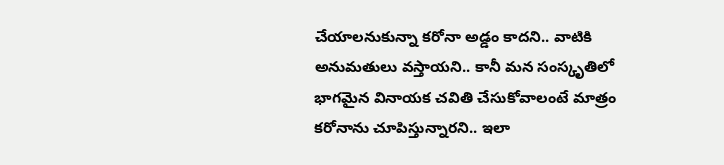చేయాలనుకున్నా కరోనా అడ్డం కాదని.. వాటికి అనుమతులు వస్తాయని.. కానీ మన సంస్కృతిలో భాగమైన వినాయక చవితి చేసుకోవాలంటే మాత్రం కరోనాను చూపిస్తున్నారని.. ఇలా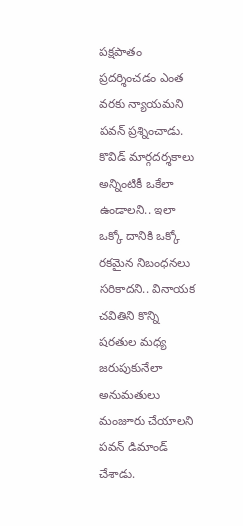పక్షపాతం ప్రదర్శించడం ఎంత వరకు న్యాయమని పవన్ ప్రశ్నించాడు. కొవిడ్ మార్గదర్శకాలు అన్నింటికీ ఒకేలా ఉండాలని.. ఇలా ఒక్కో దానికి ఒక్కో రకమైన నిబంధనలు సరికాదని.. వినాయక చవితిని కొన్ని షరతుల మధ్య జరుపుకునేలా అనుమతులు మంజూరు చేయాలని పవన్ డిమాండ్ చేశాడు.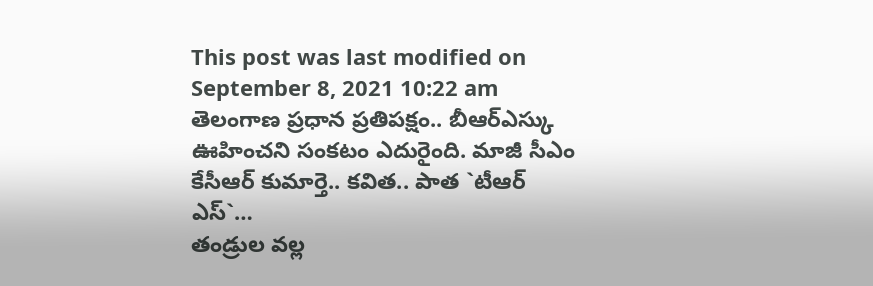This post was last modified on September 8, 2021 10:22 am
తెలంగాణ ప్రధాన ప్రతిపక్షం.. బీఆర్ఎస్కు ఊహించని సంకటం ఎదురైంది. మాజీ సీఎం కేసీఆర్ కుమార్తె.. కవిత.. పాత `టీఆర్ ఎస్`…
తండ్రుల వల్ల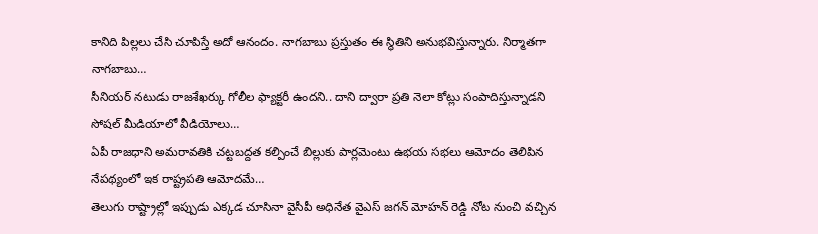కానిది పిల్లలు చేసి చూపిస్తే అదో ఆనందం. నాగబాబు ప్రస్తుతం ఈ స్థితిని అనుభవిస్తున్నారు. నిర్మాతగా నాగబాబు…
సీనియర్ నటుడు రాజశేఖర్కు గోలీల ఫ్యాక్టరీ ఉందని.. దాని ద్వారా ప్రతి నెలా కోట్లు సంపాదిస్తున్నాడని సోషల్ మీడియాలో వీడియోలు…
ఏపీ రాజధాని అమరావతికి చట్టబద్దత కల్పించే బిల్లుకు పార్లమెంటు ఉభయ సభలు ఆమోదం తెలిపిన నేపథ్యంలో ఇక రాష్ట్రపతి ఆమోదమే…
తెలుగు రాష్ట్రాల్లో ఇప్పుడు ఎక్కడ చూసినా వైసీపీ అధినేత వైఎస్ జగన్ మోహన్ రెడ్డి నోట నుంచి వచ్చిన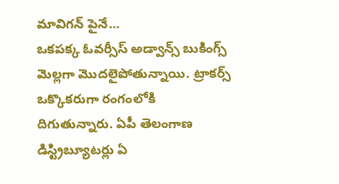మావిగన్ పైనే…
ఒకపక్క ఓవర్సీస్ అడ్వాన్స్ బుకింగ్స్ మెల్లగా మొదలైపోతున్నాయి. ట్రాకర్స్ ఒక్కొకరుగా రంగంలోకి దిగుతున్నారు. ఏపీ తెలంగాణ డిస్ట్రిబ్యూటర్లు ఏ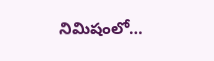నిమిషంలో…